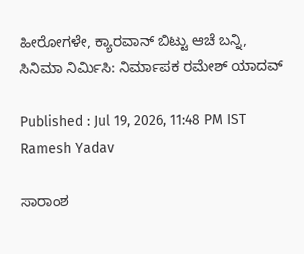ಹೀರೋಗಳೇ, ಕ್ಯಾರವಾನ್ ಬಿಟ್ಟು ಆಚೆ ಬನ್ನಿ, ಸಿನಿಮಾ ನಿರ್ಮಿಸಿ: ನಿರ್ಮಾಪಕ ರಮೇಶ್ ಯಾದವ್‌

Published : Jul 19, 2026, 11:48 PM IST
Ramesh Yadav

ಸಾರಾಂಶ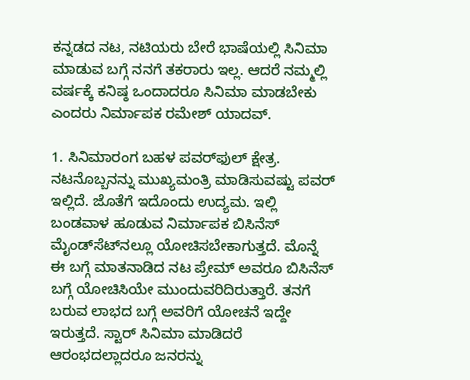ಕನ್ನಡದ ನಟ, ನಟಿಯರು ಬೇರೆ ಭಾಷೆಯಲ್ಲಿ ಸಿನಿಮಾ ಮಾಡುವ ಬಗ್ಗೆ ನನಗೆ ತಕರಾರು ಇಲ್ಲ. ಆದರೆ ನಮ್ಮಲ್ಲಿ ವರ್ಷಕ್ಕೆ ಕನಿಷ್ಠ ಒಂದಾದರೂ ಸಿನಿಮಾ ಮಾಡಬೇಕು ಎಂದರು ನಿರ್ಮಾಪಕ ರಮೇಶ್ ಯಾದವ್‌.

1. ಸಿನಿಮಾರಂಗ ಬಹಳ ಪವರ್‌ಫುಲ್‌ ಕ್ಷೇತ್ರ. ನಟನೊಬ್ಬನನ್ನು ಮುಖ್ಯಮಂತ್ರಿ ಮಾಡಿಸುವಷ್ಟು ಪವರ್ ಇಲ್ಲಿದೆ. ಜೊತೆಗೆ ಇದೊಂದು ಉದ್ಯಮ. ಇಲ್ಲಿ ಬಂಡವಾಳ ಹೂಡುವ ನಿರ್ಮಾಪಕ ಬಿಸಿನೆಸ್‌ ಮೈಂಡ್‌ಸೆಟ್‌ನಲ್ಲೂ ಯೋಚಿಸಬೇಕಾಗುತ್ತದೆ. ಮೊನ್ನೆ ಈ ಬಗ್ಗೆ ಮಾತನಾಡಿದ ನಟ ಪ್ರೇಮ್‌ ಅವರೂ ಬಿಸಿನೆಸ್‌ ಬಗ್ಗೆ ಯೋಚಿಸಿಯೇ ಮುಂದುವರಿದಿರುತ್ತಾರೆ. ತನಗೆ ಬರುವ ಲಾಭದ ಬಗ್ಗೆ ಅವರಿಗೆ ಯೋಚನೆ ಇದ್ದೇ ಇರುತ್ತದೆ. ಸ್ಟಾರ್‌ ಸಿನಿಮಾ ಮಾಡಿದರೆ ಆರಂಭದಲ್ಲಾದರೂ ಜನರನ್ನು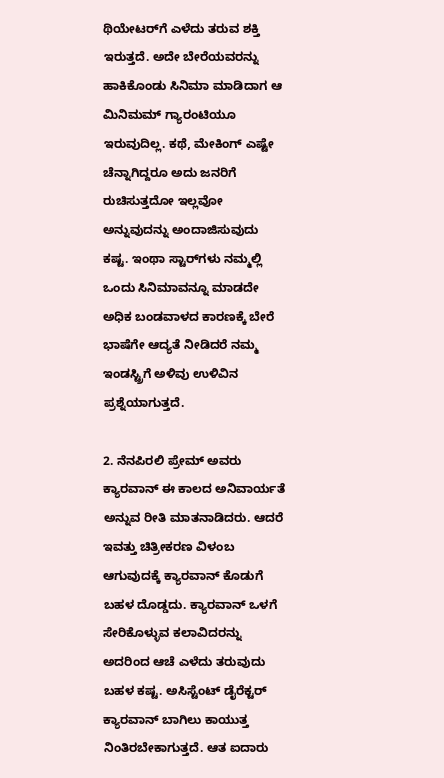ಥಿಯೇಟರ್‌ಗೆ ಎಳೆದು ತರುವ ಶಕ್ತಿ ಇರುತ್ತದೆ. ಅದೇ ಬೇರೆಯವರನ್ನು ಹಾಕಿಕೊಂಡು ಸಿನಿಮಾ ಮಾಡಿದಾಗ ಆ ಮಿನಿಮಮ್ ಗ್ಯಾರಂಟಿಯೂ ಇರುವುದಿಲ್ಲ. ಕಥೆ, ಮೇಕಿಂಗ್ ಎಷ್ಟೇ ಚೆನ್ನಾಗಿದ್ದರೂ ಅದು ಜನರಿಗೆ ರುಚಿಸುತ್ತದೋ ಇಲ್ಲವೋ ಅನ್ನುವುದನ್ನು ಅಂದಾಜಿಸುವುದು ಕಷ್ಟ. ಇಂಥಾ ಸ್ಟಾರ್‌ಗಳು ನಮ್ಮಲ್ಲಿ ಒಂದು ಸಿನಿಮಾವನ್ನೂ ಮಾಡದೇ ಅಧಿಕ ಬಂಡವಾಳದ ಕಾರಣಕ್ಕೆ ಬೇರೆ ಭಾಷೆಗೇ ಆದ್ಯತೆ ನೀಡಿದರೆ ನಮ್ಮ ಇಂಡಸ್ಟ್ರಿಗೆ ಅಳಿವು ಉಳಿವಿನ ಪ್ರಶ್ನೆಯಾಗುತ್ತದೆ.

2. ನೆನಪಿರಲಿ ಪ್ರೇಮ್ ಅವರು ಕ್ಯಾರವಾನ್‌ ಈ ಕಾಲದ ಅನಿವಾರ್ಯತೆ ಅನ್ನುವ ರೀತಿ ಮಾತನಾಡಿದರು. ಆದರೆ ಇವತ್ತು ಚಿತ್ರೀಕರಣ ವಿಳಂಬ ಆಗುವುದಕ್ಕೆ ಕ್ಯಾರವಾನ್ ಕೊಡುಗೆ ಬಹಳ ದೊಡ್ಡದು. ಕ್ಯಾರವಾನ್ ಒಳಗೆ ಸೇರಿಕೊಳ್ಳುವ ಕಲಾವಿದರನ್ನು ಅದರಿಂದ ಆಚೆ ಎಳೆದು ತರುವುದು ಬಹಳ ಕಷ್ಟ. ಅಸಿಸ್ಟೆಂಟ್ ಡೈರೆಕ್ಟರ್‌ ಕ್ಯಾರವಾನ್ ಬಾಗಿಲು ಕಾಯುತ್ತ ನಿಂತಿರಬೇಕಾಗುತ್ತದೆ. ಆತ ಐದಾರು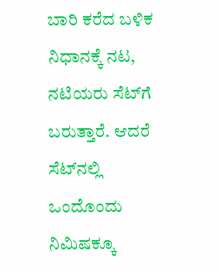ಬಾರಿ ಕರೆದ ಬಳಿಕ ನಿಧಾನಕ್ಕೆ ನಟ, ನಟಿಯರು ಸೆಟ್‌ಗೆ ಬರುತ್ತಾರೆ. ಆದರೆ ಸೆಟ್‌ನಲ್ಲಿ ಒಂದೊಂದು ನಿಮಿಷಕ್ಕೂ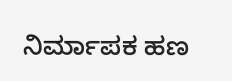ನಿರ್ಮಾಪಕ ಹಣ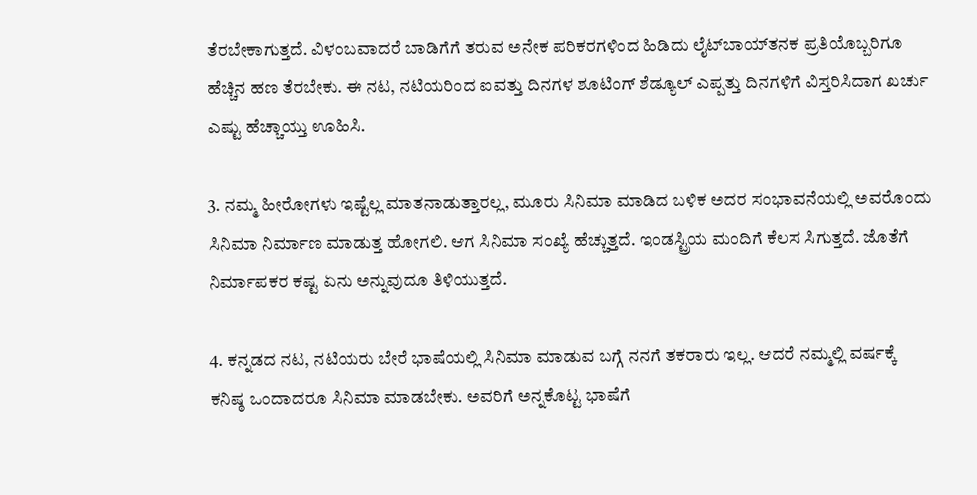ತೆರಬೇಕಾಗುತ್ತದೆ. ವಿಳಂಬವಾದರೆ ಬಾಡಿಗೆಗೆ ತರುವ ಅನೇಕ ಪರಿಕರಗಳಿಂದ ಹಿಡಿದು ಲೈಟ್‌ಬಾಯ್‌ತನಕ ಪ್ರತಿಯೊಬ್ಬರಿಗೂ ಹೆಚ್ಚಿನ ಹಣ ತೆರಬೇಕು. ಈ ನಟ, ನಟಿಯರಿಂದ ಐವತ್ತು ದಿನಗಳ ಶೂಟಿಂಗ್ ಶೆಡ್ಯೂಲ್ ಎಪ್ಪತ್ತು ದಿನಗಳಿಗೆ ವಿಸ್ತರಿಸಿದಾಗ ಖರ್ಚು ಎಷ್ಟು ಹೆಚ್ಚಾಯ್ತು ಊಹಿಸಿ.

3. ನಮ್ಮ ಹೀರೋಗಳು ಇಷ್ಟೆಲ್ಲ ಮಾತನಾಡುತ್ತಾರಲ್ಲ, ಮೂರು ಸಿನಿಮಾ ಮಾಡಿದ ಬಳಿಕ ಅದರ ಸಂಭಾವನೆಯಲ್ಲಿ ಅವರೊಂದು ಸಿನಿಮಾ ನಿರ್ಮಾಣ ಮಾಡುತ್ತ ಹೋಗಲಿ. ಆಗ ಸಿನಿಮಾ ಸಂಖ್ಯೆ ಹೆಚ್ಚುತ್ತದೆ. ಇಂಡಸ್ಟ್ರಿಯ ಮಂದಿಗೆ ಕೆಲಸ ಸಿಗುತ್ತದೆ. ಜೊತೆಗೆ ನಿರ್ಮಾಪಕರ ಕಷ್ಟ ಏನು ಅನ್ನುವುದೂ ತಿಳಿಯುತ್ತದೆ.

4. ಕನ್ನಡದ ನಟ, ನಟಿಯರು ಬೇರೆ ಭಾಷೆಯಲ್ಲಿ ಸಿನಿಮಾ ಮಾಡುವ ಬಗ್ಗೆ ನನಗೆ ತಕರಾರು ಇಲ್ಲ. ಆದರೆ ನಮ್ಮಲ್ಲಿ ವರ್ಷಕ್ಕೆ ಕನಿಷ್ಠ ಒಂದಾದರೂ ಸಿನಿಮಾ ಮಾಡಬೇಕು. ಅವರಿಗೆ ಅನ್ನಕೊಟ್ಟ ಭಾಷೆಗೆ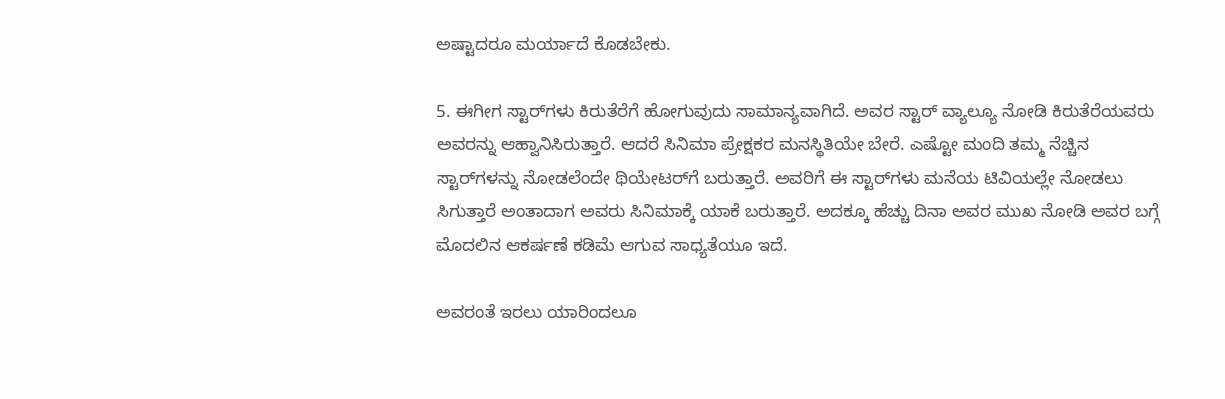ಅಷ್ಟಾದರೂ ಮರ್ಯಾದೆ ಕೊಡಬೇಕು.

5. ಈಗೀಗ ಸ್ಟಾರ್‌ಗಳು ಕಿರುತೆರೆಗೆ ಹೋಗುವುದು ಸಾಮಾನ್ಯವಾಗಿದೆ. ಅವರ ಸ್ಟಾರ್‌ ವ್ಯಾಲ್ಯೂ ನೋಡಿ ಕಿರುತೆರೆಯವರು ಅವರನ್ನು ಆಹ್ವಾನಿಸಿರುತ್ತಾರೆ. ಆದರೆ ಸಿನಿಮಾ ಪ್ರೇಕ್ಷಕರ ಮನಸ್ಥಿತಿಯೇ ಬೇರೆ. ಎಷ್ಟೋ ಮಂದಿ ತಮ್ಮ ನೆಚ್ಚಿನ ಸ್ಟಾರ್‌ಗಳನ್ನು ನೋಡಲೆಂದೇ ಥಿಯೇಟರ್‌ಗೆ ಬರುತ್ತಾರೆ. ಅವರಿಗೆ ಈ ಸ್ಟಾರ್‌ಗಳು ಮನೆಯ ಟಿವಿಯಲ್ಲೇ ನೋಡಲು ಸಿಗುತ್ತಾರೆ ಅಂತಾದಾಗ ಅವರು ಸಿನಿಮಾಕ್ಕೆ ಯಾಕೆ ಬರುತ್ತಾರೆ. ಅದಕ್ಕೂ ಹೆಚ್ಚು ದಿನಾ ಅವರ ಮುಖ ನೋಡಿ ಅವರ ಬಗ್ಗೆ ಮೊದಲಿನ ಆಕರ್ಷಣೆ ಕಡಿಮೆ ಆಗುವ ಸಾಧ್ಯತೆಯೂ ಇದೆ.

ಅವರಂತೆ ಇರಲು ಯಾರಿಂದಲೂ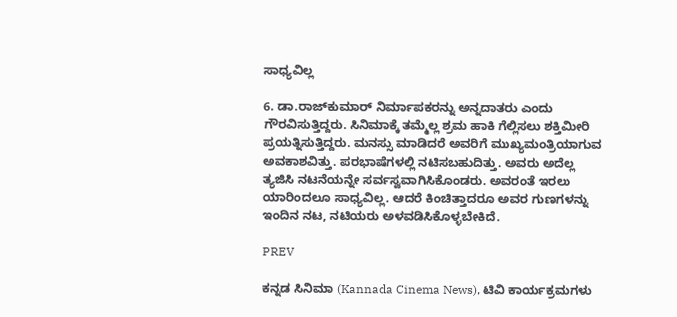ಸಾಧ್ಯವಿಲ್ಲ

6. ಡಾ.ರಾಜ್‌ಕುಮಾರ್ ನಿರ್ಮಾಪಕರನ್ನು ಅನ್ನದಾತರು ಎಂದು ಗೌರವಿಸುತ್ತಿದ್ದರು. ಸಿನಿಮಾಕ್ಕೆ ತಮ್ಮೆಲ್ಲ ಶ್ರಮ ಹಾಕಿ ಗೆಲ್ಲಿಸಲು ಶಕ್ತಿಮೀರಿ ಪ್ರಯತ್ನಿಸುತ್ತಿದ್ದರು. ಮನಸ್ಸು ಮಾಡಿದರೆ ಅವರಿಗೆ ಮುಖ್ಯಮಂತ್ರಿಯಾಗುವ ಅವಕಾಶವಿತ್ತು. ಪರಭಾಷೆಗಳಲ್ಲಿ ನಟಿಸಬಹುದಿತ್ತು. ಅವರು ಅದೆಲ್ಲ ತ್ಯಜಿಸಿ ನಟನೆಯನ್ನೇ ಸರ್ವಸ್ವವಾಗಿಸಿಕೊಂಡರು. ಅವರಂತೆ ಇರಲು ಯಾರಿಂದಲೂ ಸಾಧ್ಯವಿಲ್ಲ. ಆದರೆ ಕಿಂಚಿತ್ತಾದರೂ ಅವರ ಗುಣಗಳನ್ನು ಇಂದಿನ ನಟ, ನಟಿಯರು ಅಳವಡಿಸಿಕೊಳ್ಳಬೇಕಿದೆ.

PREV

ಕನ್ನಡ ಸಿನಿಮಾ (Kannada Cinema News), ಟಿವಿ ಕಾರ್ಯಕ್ರಮಗಳು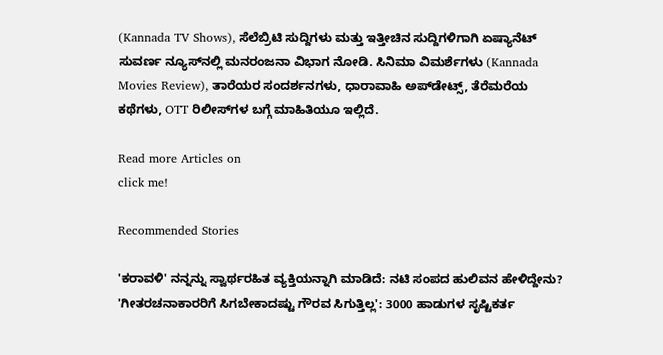(Kannada TV Shows), ಸೆಲೆಬ್ರಿಟಿ ಸುದ್ದಿಗಳು ಮತ್ತು ಇತ್ತೀಚಿನ ಸುದ್ದಿಗಳಿಗಾಗಿ ಏಷ್ಯಾನೆಟ್ ಸುವರ್ಣ ನ್ಯೂಸ್‌ನಲ್ಲಿ ಮನರಂಜನಾ ವಿಭಾಗ ನೋಡಿ. ಸಿನಿಮಾ ವಿಮರ್ಶೆಗಳು (Kannada Movies Review), ತಾರೆಯರ ಸಂದರ್ಶನಗಳು, ಧಾರಾವಾಹಿ ಅಪ್‌ಡೇಟ್ಸ್‌, ತೆರೆಮರೆಯ ಕಥೆಗಳು, OTT ರಿಲೀಸ್‌ಗಳ ಬಗ್ಗೆ ಮಾಹಿತಿಯೂ ಇಲ್ಲಿದೆ.

Read more Articles on
click me!

Recommended Stories

'ಕರಾವಳಿ' ನನ್ನನ್ನು ಸ್ವಾರ್ಥರಹಿತ ವ್ಯಕ್ತಿಯನ್ನಾಗಿ ಮಾಡಿದೆ: ನಟಿ ಸಂಪದ ಹುಲಿವನ ಹೇಳಿದ್ದೇನು?
'ಗೀತರಚನಾಕಾರರಿಗೆ ಸಿಗಬೇಕಾದಷ್ಟು ಗೌರವ ಸಿಗುತ್ತಿಲ್ಲ': 3000 ಹಾಡುಗಳ ಸೃಷ್ಟಿಕರ್ತ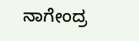ನಾಗೇಂದ್ರ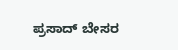ಪ್ರಸಾದ್ ಬೇಸರ